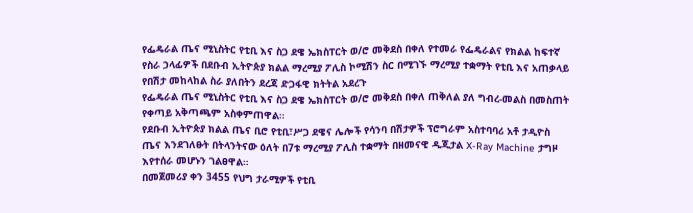የፌዴራል ጤና ሚኒስትር የቲቢ እና ስጋ ደዌ ኤክስፐርት ወ/ሮ መቅደስ በቀለ የተመራ የፌዴራልና የክልል ከፍተኛ የስራ ኃላፊዎች በደቡብ ኢትዮጵያ ክልል ማረሚያ ፖሊስ ኮሚሽን ስር በሚገኙ ማረሚያ ተቋማት የቲቢ እና አጠቃላይ የበሽታ መከላከል ስራ ያለበትን ደረጃ ድጋፋዊ ክትትል አደረጉ
የፌዴራል ጤና ሚኒስትር የቲቢ እና ስጋ ደዌ ኤክስፐርት ወ/ሮ መቅደስ በቀለ ጠቅለል ያለ ግብረ-መልስ በመስጠት የቀጣይ አቅጣጫም አስቀምጠዋል።
የደቡብ ኢትዮጵያ ክልል ጤና ቢሮ የቲቢ፣ሥጋ ደዌና ሌሎች የሳንባ በሽታዎች ፕሮግራም አስተባባሪ አቶ ታዲዮስ ጤና እንደገለፁት በትላንትናው ዕለት በ7ቱ ማረሚያ ፖሊስ ተቋማት በዘመናዊ ዲጂታል X-Ray Machine ታግዞ እየተሰራ መሆኑን ገልፀዋል።
በመጀመሪያ ቀን 3455 የህግ ታራሚዎች የቲቢ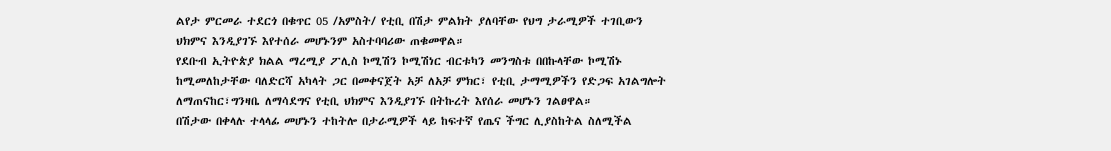ልየታ ምርመራ ተደርጎ በቁጥር 05 /አምስት/ የቲቢ በሽታ ምልክት ያለባቸው የህግ ታራሚዎች ተገቢውን ህክምና እንዲያገኙ እየተሰራ መሆኑንም አስተባባሪው ጠቁመዋል።
የደቡብ ኢትዮጵያ ክልል ማረሚያ ፖሊስ ኮሚሽን ኮሚሽነር ብርቱካን መንግስቱ በበኩላቸው ኮሚሽኑ ከሚመለከታቸው ባለድርሻ አካላት ጋር በመቀናጀት አቻ ለአቻ ምክር፣ የቲቢ ታማሚዎችን የድጋፍ አገልግሎት ለማጠናከር፣ግንዛቤ ለማሳደግና የቲቢ ህክምና እንዲያገኙ በትኩረት እየሰራ መሆኑን ገልፀዋል።
በሽታው በቀላሉ ተላላፊ መሆኑን ተከትሎ በታራሚዎች ላይ ከፍተኛ የጤና ችግር ሊያስከትል ስለሚችል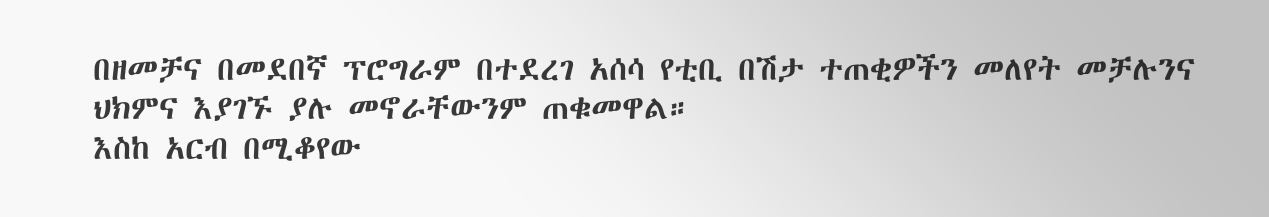በዘመቻና በመደበኛ ፕሮግራም በተደረገ አሰሳ የቲቢ በሽታ ተጠቂዎችን መለየት መቻሉንና ህክምና እያገኙ ያሉ መኖራቸውንም ጠቁመዋል።
እስከ አርብ በሚቆየው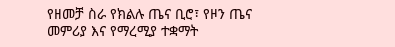የዘመቻ ስራ የክልሉ ጤና ቢሮ፣ የዞን ጤና መምሪያ እና የማረሚያ ተቋማት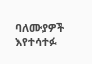ባለሙያዎች እየተሳተፉ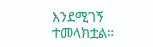እንደሚገኝ ተመላክቷል።